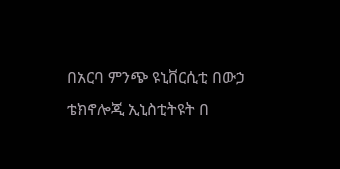በአርባ ምንጭ ዩኒቨርሲቲ በውኃ ቴክኖሎጂ ኢኒስቲትዩት በ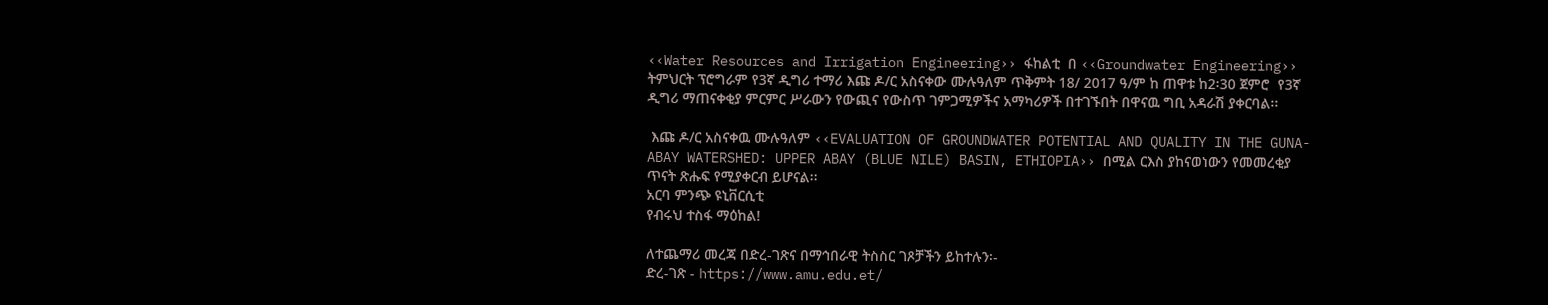‹‹Water Resources and Irrigation Engineering›› ፋከልቲ  በ ‹‹Groundwater Engineering›› ትምህርት ፕሮግራም የ3ኛ ዲግሪ ተማሪ እጩ ዶ/ር አስናቀው ሙሉዓለም ጥቅምት 18/ 2017 ዓ/ም ከ ጠዋቱ ከ2፡30 ጀምሮ  የ3ኛ ዲግሪ ማጠናቀቂያ ምርምር ሥራውን የውጪና የውስጥ ገምጋሚዎችና አማካሪዎች በተገኙበት በዋናዉ ግቢ አዳራሽ ያቀርባል፡፡

 እጩ ዶ/ር አስናቀዉ ሙሉዓለም ‹‹EVALUATION OF GROUNDWATER POTENTIAL AND QUALITY IN THE GUNA-ABAY WATERSHED: UPPER ABAY (BLUE NILE) BASIN, ETHIOPIA›› በሚል ርእስ ያከናወነውን የመመረቂያ ጥናት ጽሑፍ የሚያቀርብ ይሆናል፡፡
አርባ ምንጭ ዩኒቨርሲቲ
የብሩህ ተስፋ ማዕከል!

ለተጨማሪ መረጃ በድረ-ገጽና በማኅበራዊ ትስስር ገጾቻችን ይከተሉን፡-
ድረ-ገጽ - https://www.amu.edu.et/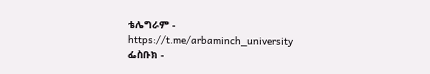ቴሌግራም - https://t.me/arbaminch_university
ፌስቡክ -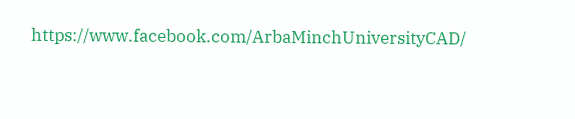https://www.facebook.com/ArbaMinchUniversityCAD/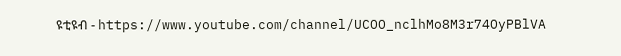ዩቲዩብ - https://www.youtube.com/channel/UCOO_nclhMo8M3r74OyPBlVA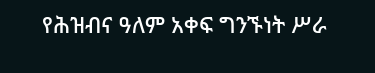የሕዝብና ዓለም አቀፍ ግንኙነት ሥራ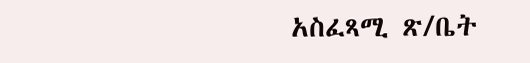አስፈጻሚ ጽ/ቤት